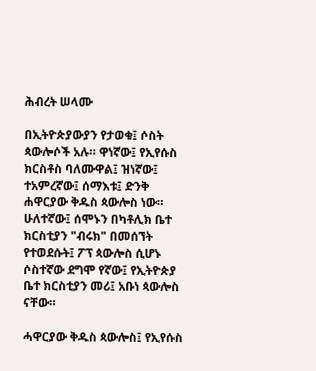ሕብረት ሠላሙ

በኢትዮጵያውያን የታወቁ፤ ሶስት ጳውሎሶች አሉ። ዋነኛው፤ የኢየሱስ ክርስቶስ ባለሙዋል፤ ዝነኛው፤ ተአምረኛው፤ ሰማእቱ፤ ድንቅ ሐዋርያው ቅዱስ ጳውሎስ ነው። ሁለተኛው፤ ሰሞኑን በካቶሊክ ቤተ ክርስቲያን "ብሩክ" በመሰኘት የተወደሱት፤ ፖፕ ጳውሎስ ሲሆኑ ሶስተኛው ደግሞ የኛው፤ የኢትዮጵያ ቤተ ክርስቲያን መሪ፤ አቡነ ጳውሎስ ናቸው።

ሓዋርያው ቅዱስ ጳውሎስ፤ የኢየሱስ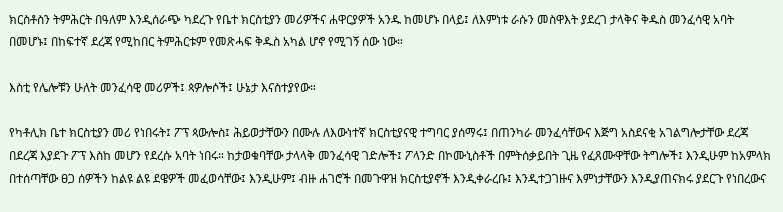ክርስቶስን ትምሕርት በዓለም እንዲሰራጭ ካደረጉ የቤተ ክርስቲያን መሪዎችና ሐዋርያዎች አንዱ ከመሆኑ በላይ፤ ለእምነቱ ራሱን መስዋእት ያደረገ ታላቅና ቅዱስ መንፈሳዊ አባት በመሆኑ፤ በከፍተኛ ደረጃ የሚከበር ትምሕርቱም የመጽሓፍ ቅዱስ አካል ሆኖ የሚገኝ ሰው ነው።

እስቲ የሌሎቹን ሁለት መንፈሳዊ መሪዎች፤ ጳዎሎሶች፤ ሁኔታ እናስተያየው።

የካቶሊክ ቤተ ክርስቲያን መሪ የነበሩት፤ ፖፕ ጳውሎስ፤ ሕይወታቸውን በሙሉ ለእውነተኛ ክርስቲያናዊ ተግባር ያሰማሩ፤ በጠንካራ መንፈሳቸውና እጅግ አስደናቂ አገልግሎታቸው ደረጃ በደረጃ እያደጉ ፖፕ እስከ መሆን የደረሱ አባት ነበሩ። ከታወቁባቸው ታላላቅ መንፈሳዊ ገድሎች፤ ፖላንድ በኮሙኒስቶች በምትሰቃይበት ጊዜ የፈጸሙዋቸው ትግሎች፤ እንዲሁም ከአምላክ በተሰጣቸው ፀጋ ሰዎችን ከልዩ ልዩ ደዌዎች መፈወሳቸው፤ እንዲሁም፤ ብዙ ሐገሮች በመጉዋዝ ክርስቲያኖች እንዲቀራረቡ፤ እንዲተጋገዙና እምነታቸውን እንዲያጠናክሩ ያደርጉ የነበረውና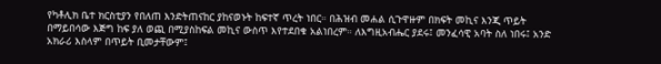የካቶሊክ ቤተ ክርስቲያን የበለጠ እንድትጠናከር ያከናወኑት ከፍተኛ ጥረት ነበር። በሕዝብ መሐል ሲጉዋዙም በክፍት መኪና እንጂ ጥይት በማይበሳው እጅግ ከፍ ያለ ወጪ በሚያስከፍል መኪና ውስጥ እየተደበቁ አልነበረም። ለእግዚአብሔር ያደሩ፤ መንፈሳዊ አባት ስለ ነበሩ፤ አንድ አክራሪ እስላም በጥይት ቢመታቸውም፤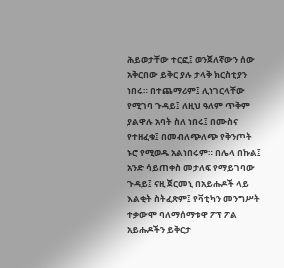ሕይወታቸው ተርፎ፤ ወንጀለኛውን ሰው አቅርበው ይቅር ያሉ ታላቅ ክርስቲያን ነበሩ። በተጨማሪም፤ ሊነገርላቸው የሚገባ ጉዳይ፤ ለዚህ ዓለም ጥቅም ያልዋሉ አባት ስለ ነበሩ፤ በሙስና የተዘፈቁ፤ በመብለጭለጭ የቅንጦት ኑሮ የሚወዱ አልነበሩም። በሌላ በኩል፤ አንድ ሳይጠቀስ መታለፍ የማይገባው ጉዳይ፤ ናዚ ጀርመኒ በአይሑዶች ላይ እልቂት ስትፈጽም፤ የቫቲካን መንግሥት ተቃውሞ ባለማሰማቱዋ ፖፕ ፖል አይሑዶችን ይቅርታ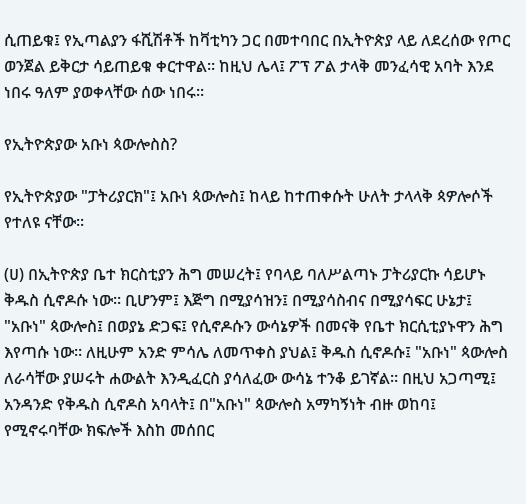ሲጠይቁ፤ የኢጣልያን ፋሺሽቶች ከቫቲካን ጋር በመተባበር በኢትዮጵያ ላይ ለደረሰው የጦር ወንጀል ይቅርታ ሳይጠይቁ ቀርተዋል። ከዚህ ሌላ፤ ፖፕ ፖል ታላቅ መንፈሳዊ አባት እንደ ነበሩ ዓለም ያወቀላቸው ሰው ነበሩ።

የኢትዮጵያው አቡነ ጳውሎስስ?

የኢትዮጵያው "ፓትሪያርክ"፤ አቡነ ጳውሎስ፤ ከላይ ከተጠቀሱት ሁለት ታላላቅ ጳዎሎሶች የተለዩ ናቸው።

(ሀ) በኢትዮጵያ ቤተ ክርስቲያን ሕግ መሠረት፤ የባላይ ባለሥልጣኑ ፓትሪያርኩ ሳይሆኑ ቅዱስ ሲኖዶሱ ነው። ቢሆንም፤ እጅግ በሚያሳዝን፤ በሚያሳስብና በሚያሳፍር ሁኔታ፤ "አቡነ" ጳውሎስ፤ በወያኔ ድጋፍ፤ የሲኖዶሱን ውሳኔዎች በመናቅ የቤተ ክርሲቲያኑዋን ሕግ እየጣሱ ነው። ለዚሁም አንድ ምሳሌ ለመጥቀስ ያህል፤ ቅዱስ ሲኖዶሱ፤ "አቡነ" ጳውሎስ ለራሳቸው ያሠሩት ሐውልት እንዲፈርስ ያሳለፈው ውሳኔ ተንቆ ይገኛል። በዚህ አጋጣሚ፤ አንዳንድ የቅዱስ ሲኖዶስ አባላት፤ በ"አቡነ" ጳውሎስ አማካኝነት ብዙ ወከባ፤ የሚኖሩባቸው ክፍሎች እስከ መሰበር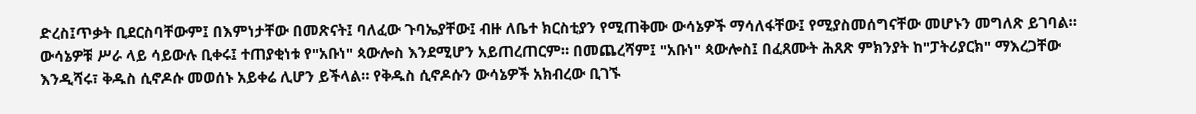ድረስ፤ጥቃት ቢደርስባቸውም፤ በእምነታቸው በመጽናት፤ ባለፈው ጉባኤያቸው፤ ብዙ ለቤተ ክርስቲያን የሚጠቅሙ ውሳኔዎች ማሳለፋቸው፤ የሚያስመሰግናቸው መሆኑን መግለጽ ይገባል። ውሳኔዎቹ ሥራ ላይ ሳይውሉ ቢቀሩ፤ ተጠያቂነቱ የ"አቡነ" ጳውሎስ እንደሚሆን አይጠረጠርም። በመጨረሻም፤ "አቡነ" ጳውሎስ፤ በፈጸሙት ሕጸጽ ምክንያት ከ"ፓትሪያርክ" ማእረጋቸው እንዲሻሩ፣ ቅዱስ ሲኖዶሱ መወሰኑ አይቀሬ ሊሆን ይችላል። የቅዱስ ሲኖዶሱን ውሳኔዎች አክብረው ቢገኙ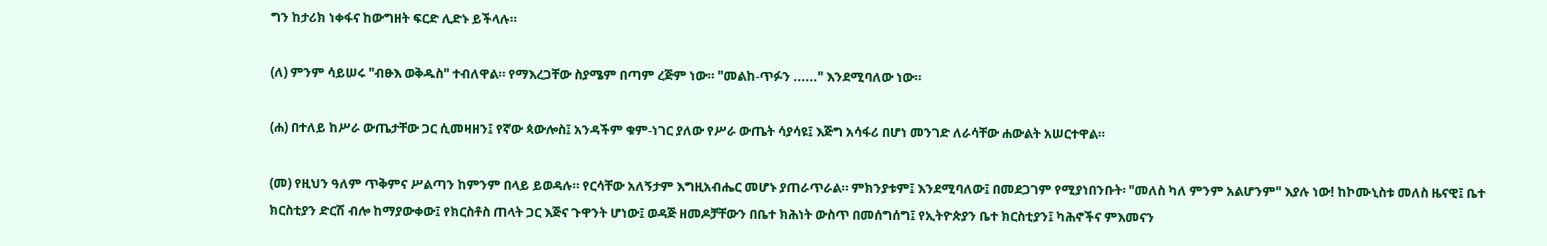ግን ከታሪክ ነቀፋና ከውግዘት ፍርድ ሊድኑ ይችላሉ።

(ለ) ምንም ሳይሠሩ "ብፁእ ወቅዱስ" ተብለዋል። የማእረጋቸው ስያሜም በጣም ረጅም ነው። "መልከ-ጥፉን ......" እንደሚባለው ነው።

(ሐ) በተለይ ከሥራ ውጤታቸው ጋር ሲመዛዘን፤ የኛው ጳውሎስ፤ አንዳችም ቁም-ነገር ያለው የሥራ ውጤት ሳያሳዩ፤ እጅግ አሳፋሪ በሆነ መንገድ ለራሳቸው ሐውልት አሠርተዋል።

(መ) የዚህን ዓለም ጥቅምና ሥልጣን ከምንም በላይ ይወዳሉ። የርሳቸው አለኝታም እግዚአብሔር መሆኑ ያጠራጥራል። ምክንያቱም፤ እንደሚባለው፤ በመደጋገም የሚያነበንቡት፡ "መለስ ካለ ምንም አልሆንም" እያሉ ነው! ከኮሙኒስቱ መለስ ዜናዊ፤ ቤተ ክርስቲያን ድርሽ ብሎ ከማያውቀው፤ የክርስቶስ ጠላት ጋር እጅና ጉዋንት ሆነው፤ ወዳጅ ዘመዶቻቸውን በቤተ ክሕነት ውስጥ በመሰግሰግ፤ የኢትዮጵያን ቤተ ክርስቲያን፤ ካሕኖችና ምእመናን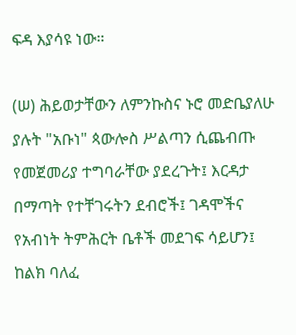ፍዳ እያሳዩ ነው።

(ሠ) ሕይወታቸውን ለምንኩስና ኑሮ መድቤያለሁ ያሉት "አቡነ" ጳውሎስ ሥልጣን ሲጨብጡ የመጀመሪያ ተግባራቸው ያደረጉት፤ እርዳታ በማጣት የተቸገሩትን ደብሮች፤ ገዳሞችና የአብነት ትምሕርት ቤቶች መደገፍ ሳይሆን፤ ከልክ ባለፈ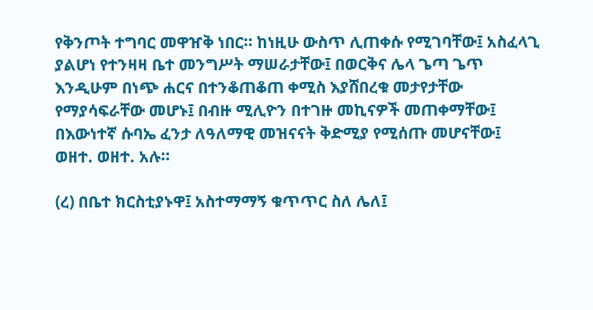የቅንጦት ተግባር መዋዠቅ ነበር። ከነዚሁ ውስጥ ሊጠቀሱ የሚገባቸው፤ አስፈላጊ ያልሆነ የተንዛዛ ቤተ መንግሥት ማሠራታቸው፤ በወርቅና ሌላ ጌጣ ጌጥ እንዲሁም በነጭ ሐርና በተንቆጠቆጠ ቀሚስ እያሸበረቁ መታየታቸው የማያሳፍራቸው መሆኑ፤ በብዙ ሚሊዮን በተገዙ መኪናዎች መጠቀማቸው፤ በእውነተኛ ሱባኤ ፈንታ ለዓለማዊ መዝናናት ቅድሚያ የሚሰጡ መሆናቸው፤ ወዘተ. ወዘተ. አሉ።

(ረ) በቤተ ክርስቲያኑዋ፤ አስተማማኝ ቁጥጥር ስለ ሌለ፤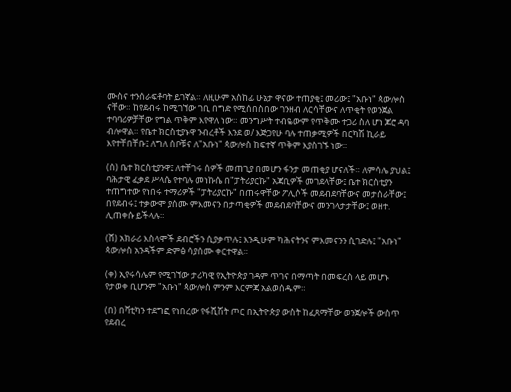ሙስና ተንሰራፍቶባት ይገኛል። ለዚሁም አስከፊ ሁኔታ ዋናው ተጠያቂ፤ መሪው፤ "አቡነ" ጳውሎስ ናቸው። ከየደብሩ ከሚገኘው ገቢ በግድ የሚሰበስበው ገንዘብ ለርሳቸውና ለጥቂት የወንጀል ተባባሪዎቻቸው የግል ጥቅም እየዋለ ነው። መንግሥት ተብዬውም የጥቅሙ ተጋሪ ስለ ሆነ ጆሮ ዳባ ብሎዋል። የቤተ ክርስቲያኑዋ ንብረቶች እንደ ወ/ እጅጋየሁ ባሉ ተጠቃሚዎች በርካሽ ኪራይ እየተቸበቸቡ፤ ለግለ ሰቦቹና ለ"አቡነ" ጳውሎስ ከፍተኛ ጥቅም እያስገኙ ነው።

(ሰ) ቤተ ክርስቲያንዋ፤ ለተቸገሩ ሰዎች መጠጊያ በመሆን ፋንታ መጠቂያ ሆናለች። ለምሳሌ ያህል፤ ባሕታዊ ፈቃደ ሥላሴ የተባሉ መነኩሴ በ"ፓትሪያርኩ" አጃቢዎች መገደላቸው፤ ቤተ ክርስቲያን ተጠግተው የነበሩ ተማሪዎች "ፓትሪያርኩ" በጠሩዋቸው ፖሊሶች መደብደባቸውና መታሰራቸው፤ በየደብሩ፤ ተቃውሞ ያሰሙ ምእመናን በታጣቂዎች መደብደባቸውና መንገላታታቸው፤ ወዘተ. ሊጠቀሱ ይችላሉ።

(ሸ) አክራሪ እስላሞች ደብሮችን ሲያቃጥሉ፤ እንዲሁም ካሕናትንና ምእመናንን ሲገድሉ፤ "አቡነ" ጳውሎስ አንዳችም ድምፅ ሳያሰሙ ቀርተዋል።

(ቀ) ኢየሩሳሌም የሚገኘው ታሪካዊ የኢትዮጵያ ገዳም ጥገና በማጣት በመፍረስ ላይ መሆኑ የታወቀ ቢሆንም "አቡነ" ጳውሎስ ምንም እርምጃ አልወሰዱም።

(በ) በቫቲካን ተደግፎ የነበረው የፋሺሽት ጦር በኢትዮጵያ ውስት ከፈጸማቸው ወንጀሎች ውስጥ የደብረ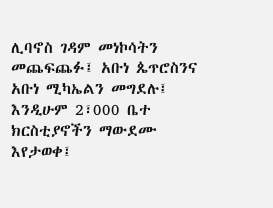ሊባኖስ ገዳም መነኮሳትን መጨፍጨፉ፤ አቡነ ጴጥሮስንና አቡነ ሚካኤልን መግደሉ፤ እንዲሁም 2፣000 ቤተ ክርስቲያኖችን ማውደሙ እየታወቀ፤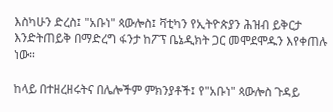እስካሁን ድረስ፤ "አቡነ" ጳውሎስ፤ ቫቲካን የኢትዮጵያን ሕዝብ ይቅርታ እንድትጠይቅ በማድረግ ፋንታ ከፖፕ ቤኔዲክት ጋር መሞደሞዱን እየቀጠሉ ነው።

ከላይ በተዘረዘሩትና በሌሎችም ምክንያቶች፤ የ"አቡነ" ጳውሎስ ጉዳይ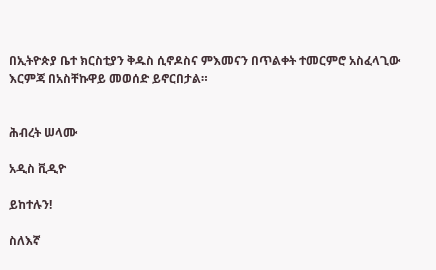በኢትዮጵያ ቤተ ክርስቲያን ቅዱስ ሲኖዶስና ምእመናን በጥልቀት ተመርምሮ አስፈላጊው እርምጃ በአስቸኩዋይ መወሰድ ይኖርበታል።


ሕብረት ሠላሙ

አዲስ ቪዲዮ

ይከተሉን!

ስለእኛ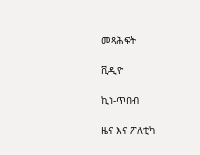መጻሕፍት

ቪዲዮ

ኪነ-ጥበብ

ዜና እና ፖለቲካ